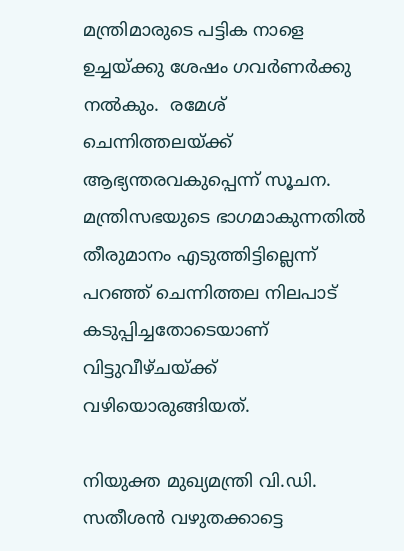മന്ത്രിമാരുടെ പട്ടിക നാളെ ഉച്ചയ്ക്കു ശേഷം ഗവര്‍ണര്‍ക്കു നല്‍കും.  രമേശ് ചെന്നിത്തലയ്ക്ക് ആഭ്യന്തരവകുപ്പെന്ന് സൂചന. മന്ത്രിസഭയുടെ ഭാഗമാകുന്നതിൽ തീരുമാനം എടുത്തിട്ടില്ലെന്ന് പറഞ്ഞ് ചെന്നിത്തല നിലപാട് കടുപ്പിച്ചതോടെയാണ്  വിട്ടുവീഴ്ചയ്ക്ക് വഴിയൊരുങ്ങിയത്.

നിയുക്ത മുഖ്യമന്ത്രി വി.ഡി. സതീശന്‍ വഴുതക്കാട്ടെ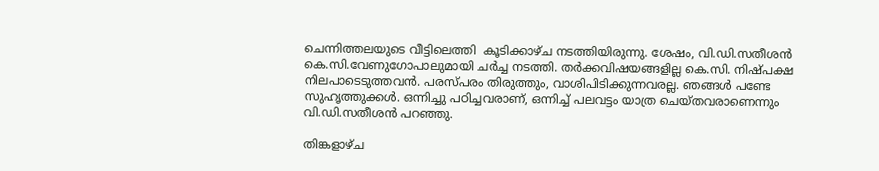ചെന്നിത്തലയുടെ വീട്ടിലെത്തി  കൂടിക്കാഴ്ച നടത്തിയിരുന്നു. ശേഷം, വി.ഡി.സതീശന്‍ കെ.സി.വേണുഗോപാലുമായി ചര്‍ച്ച നടത്തി. തര്‍ക്കവിഷയങ്ങളില്ല കെ.സി. നിഷ്പക്ഷ നിലപാടെടുത്തവന്‍. പരസ്പരം തിരുത്തും, വാശിപിടിക്കുന്നവരല്ല. ഞങ്ങള്‍ പണ്ടേ സുഹൃത്തുക്കള്‍. ഒന്നിച്ചു പഠിച്ചവരാണ്, ഒന്നിച്ച് പലവട്ടം യാത്ര ചെയ്തവരാണെന്നും വി.ഡി.സതീശന്‍ പറഞ്ഞു.

തിങ്കളാഴ്ച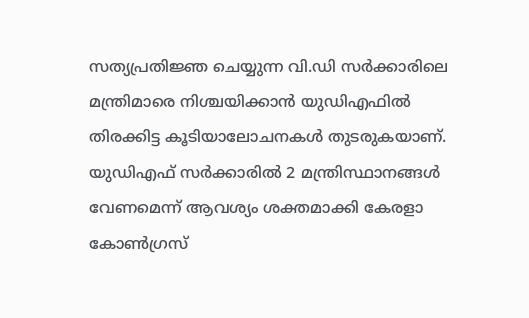സത്യപ്രതിജ്ഞ ചെയ്യുന്ന വി.ഡി സര്‍ക്കാരിലെ മന്ത്രിമാരെ നിശ്ചയിക്കാന്‍ യുഡ‍ിഎഫില്‍ തിരക്കിട്ട കൂടിയാലോചനകള്‍ തുടരുകയാണ്.  യുഡിഎഫ് സർക്കാരിൽ 2 മന്ത്രിസ്ഥാനങ്ങൾ വേണമെന്ന് ആവശ്യം ശക്തമാക്കി കേരളാ കോൺഗ്രസ്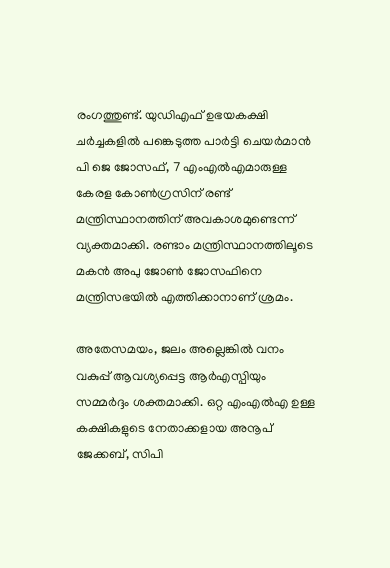രംഗത്തുണ്ട്. യുഡിഎഫ് ഉഭയകക്ഷി ചർച്ചകളിൽ പങ്കെടുത്ത പാർട്ടി ചെയർമാൻ പി ജെ ജോസഫ്, 7 എംഎൽഎമാരുള്ള കേരള കോൺഗ്രസിന് രണ്ട് മന്ത്രിസ്ഥാനത്തിന് അവകാശമുണ്ടെന്ന് വ്യക്തമാക്കി. രണ്ടാം മന്ത്രിസ്ഥാനത്തിലൂടെ മകൻ അപു ജോൺ ജോസഫിനെ മന്ത്രിസഭയിൽ എത്തിക്കാനാണ് ശ്രമം.

അതേസമയം, ജലം അല്ലെങ്കിൽ വനം വകുപ്പ് ആവശ്യപ്പെട്ട ആർഎസ്പിയും സമ്മർദ്ദം ശക്തമാക്കി. ഒറ്റ എംഎൽഎ ഉള്ള കക്ഷികളുടെ നേതാക്കളായ അനൂപ് ജേക്കബ്, സിപി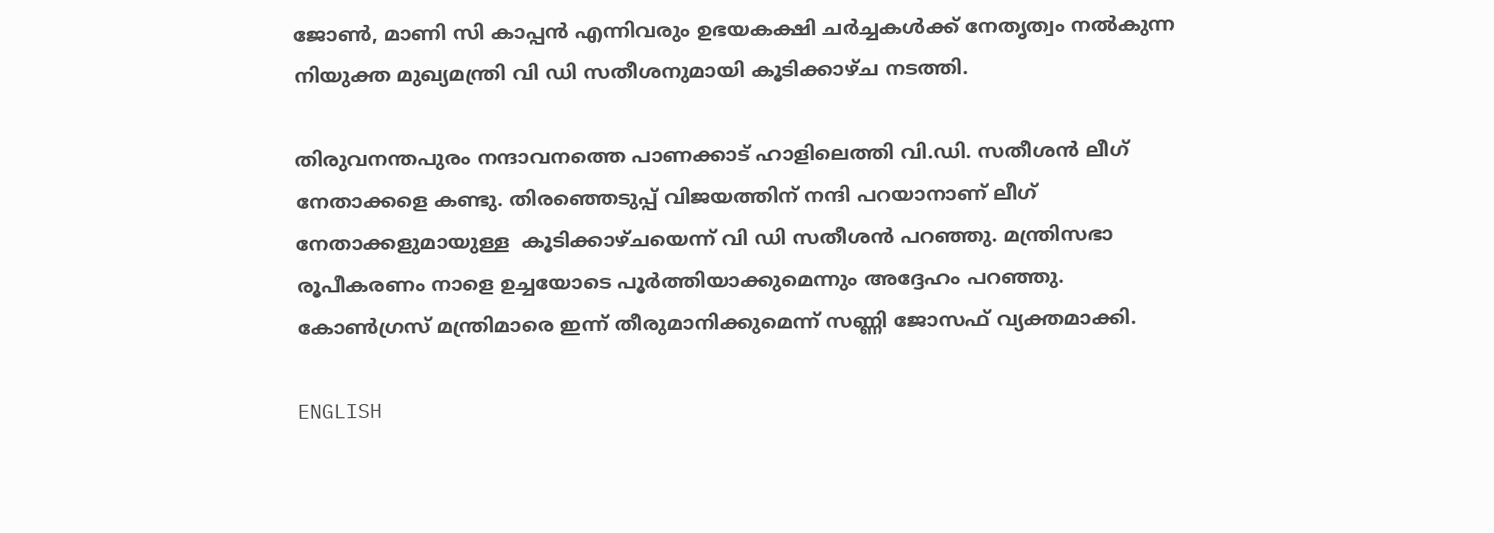ജോൺ, മാണി സി കാപ്പൻ എന്നിവരും ഉഭയകക്ഷി ചർച്ചകൾക്ക് നേതൃത്വം നൽകുന്ന നിയുക്ത മുഖ്യമന്ത്രി വി ഡി സതീശനുമായി കൂടിക്കാഴ്ച നടത്തി.

തിരുവനന്തപുരം നന്ദാവനത്തെ പാണക്കാട് ഹാളിലെത്തി വി.ഡി. സതീശന്‍ ലീഗ് നേതാക്കളെ കണ്ടു. തിരഞ്ഞെടുപ്പ് വിജയത്തിന് നന്ദി പറയാനാണ് ലീഗ് നേതാക്കളുമായുള്ള  കൂടിക്കാഴ്ചയെന്ന് വി ഡി സതീശൻ പറഞ്ഞു. മന്ത്രിസഭാ രൂപീകരണം നാളെ ഉച്ചയോടെ പൂർത്തിയാക്കുമെന്നും അദ്ദേഹം പറഞ്ഞു. കോണ്‍ഗ്രസ് മന്ത്രിമാരെ ഇന്ന് തീരുമാനിക്കുമെന്ന് സണ്ണി ജോസഫ് വ്യക്തമാക്കി.

ENGLISH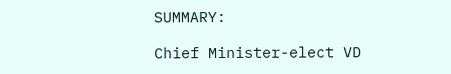SUMMARY:

Chief Minister-elect VD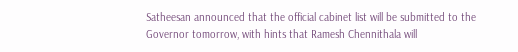Satheesan announced that the official cabinet list will be submitted to the Governor tomorrow, with hints that Ramesh Chennithala will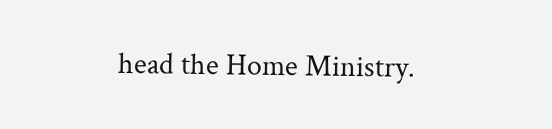head the Home Ministry.